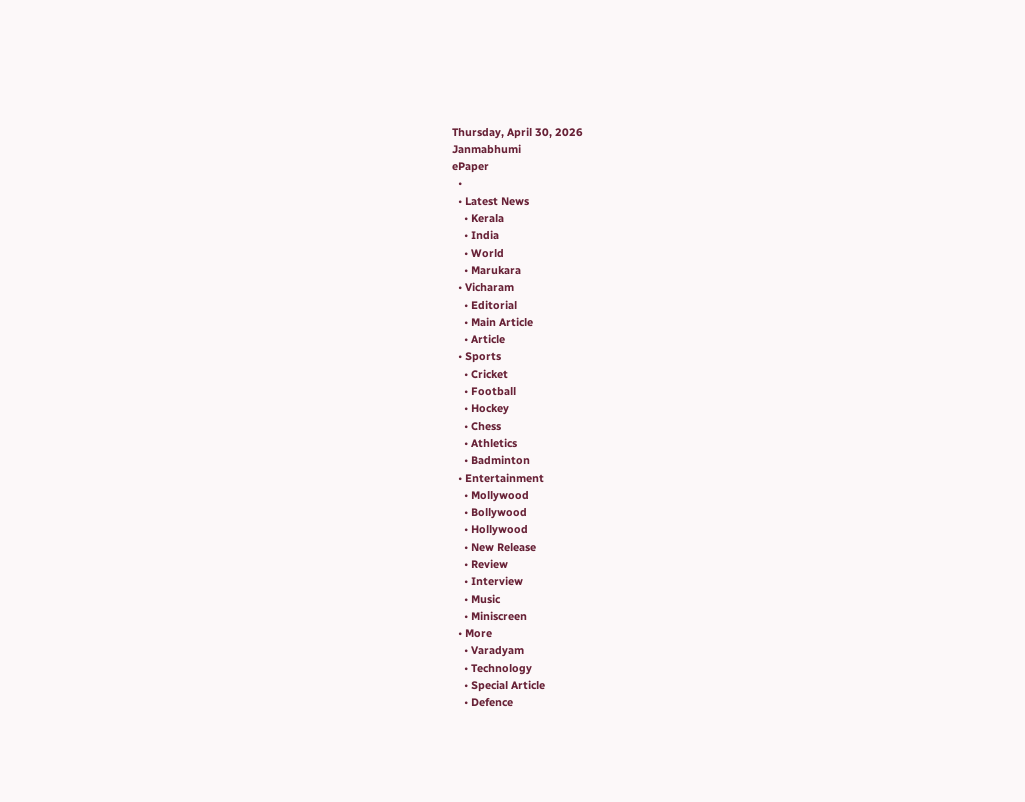Thursday, April 30, 2026
Janmabhumi
ePaper
  •
  • Latest News
    • Kerala
    • India
    • World
    • Marukara
  • Vicharam
    • Editorial
    • Main Article
    • Article
  • Sports
    • Cricket
    • Football
    • Hockey
    • Chess
    • Athletics
    • Badminton
  • Entertainment
    • Mollywood
    • Bollywood
    • Hollywood
    • New Release
    • Review
    • Interview
    • Music
    • Miniscreen
  • More
    • Varadyam
    • Technology
    • Special Article
    • Defence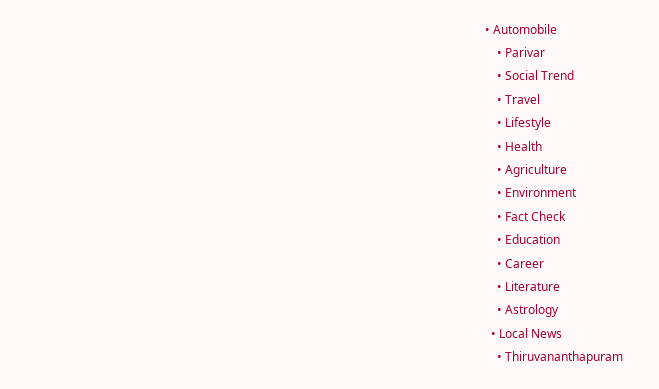• Automobile
    • Parivar
    • Social Trend
    • Travel
    • Lifestyle
    • Health
    • Agriculture
    • Environment
    • Fact Check
    • Education
    • Career
    • Literature
    • Astrology
  • Local News
    • Thiruvananthapuram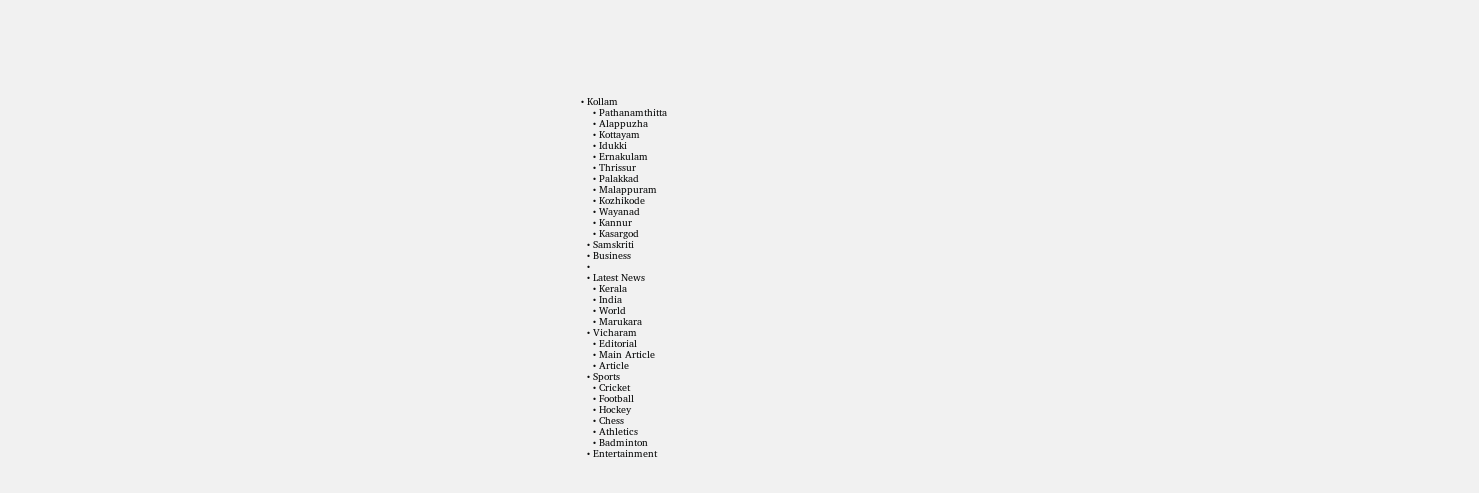• Kollam
    • Pathanamthitta
    • Alappuzha
    • Kottayam
    • Idukki
    • Ernakulam
    • Thrissur
    • Palakkad
    • Malappuram
    • Kozhikode
    • Wayanad
    • Kannur
    • Kasargod
  • Samskriti
  • Business
  •
  • Latest News
    • Kerala
    • India
    • World
    • Marukara
  • Vicharam
    • Editorial
    • Main Article
    • Article
  • Sports
    • Cricket
    • Football
    • Hockey
    • Chess
    • Athletics
    • Badminton
  • Entertainment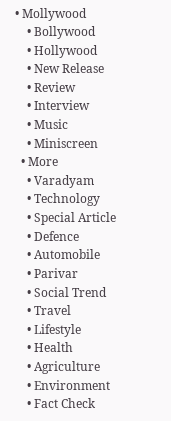• Mollywood
    • Bollywood
    • Hollywood
    • New Release
    • Review
    • Interview
    • Music
    • Miniscreen
  • More
    • Varadyam
    • Technology
    • Special Article
    • Defence
    • Automobile
    • Parivar
    • Social Trend
    • Travel
    • Lifestyle
    • Health
    • Agriculture
    • Environment
    • Fact Check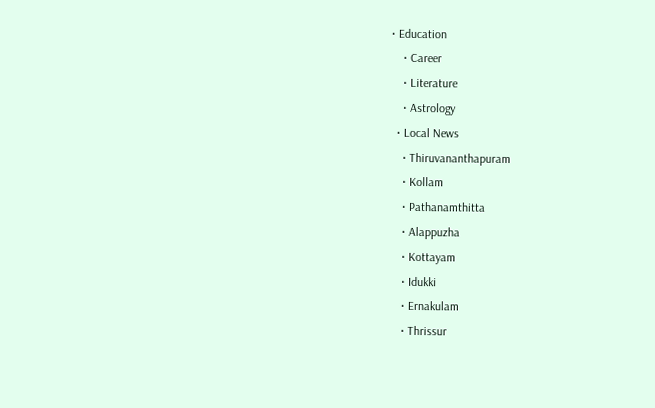• Education
    • Career
    • Literature
    • Astrology
  • Local News
    • Thiruvananthapuram
    • Kollam
    • Pathanamthitta
    • Alappuzha
    • Kottayam
    • Idukki
    • Ernakulam
    • Thrissur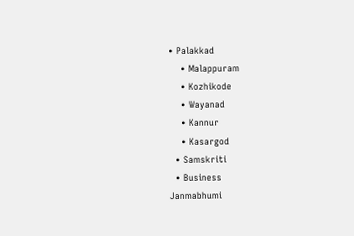• Palakkad
    • Malappuram
    • Kozhikode
    • Wayanad
    • Kannur
    • Kasargod
  • Samskriti
  • Business
Janmabhumi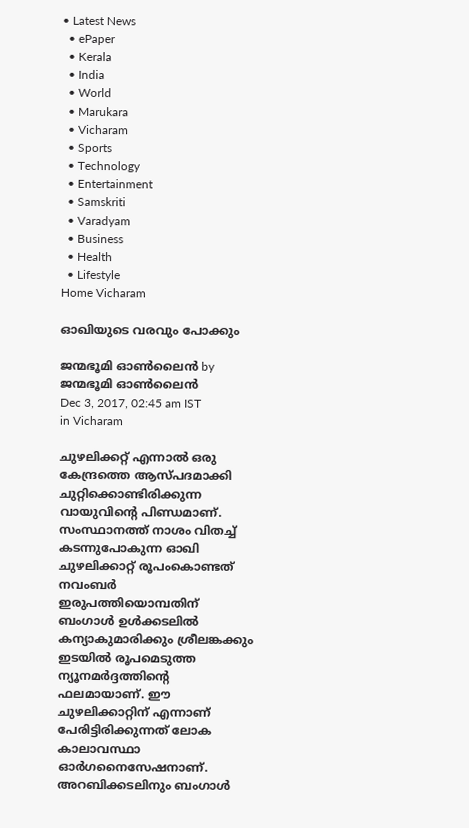• Latest News
  • ePaper
  • Kerala
  • India
  • World
  • Marukara
  • Vicharam
  • Sports
  • Technology
  • Entertainment
  • Samskriti
  • Varadyam
  • Business
  • Health
  • Lifestyle
Home Vicharam

ഓഖിയുടെ വരവും പോക്കും

ജന്മഭൂമി ഓണ്‍ലൈന്‍ by ജന്മഭൂമി ഓണ്‍ലൈന്‍
Dec 3, 2017, 02:45 am IST
in Vicharam

ചുഴലിക്കറ്റ് എന്നാല്‍ ഒരു കേന്ദ്രത്തെ ആസ്പദമാക്കി ചുറ്റിക്കൊണ്ടിരിക്കുന്ന വായുവിന്റെ പിണ്ഡമാണ്. സംസ്ഥാനത്ത് നാശം വിതച്ച് കടന്നുപോകുന്ന ഓഖി ചുഴലിക്കാറ്റ് രൂപംകൊണ്ടത് നവംബര്‍ ഇരുപത്തിയൊമ്പതിന് ബംഗാള്‍ ഉള്‍ക്കടലില്‍ കന്യാകുമാരിക്കും ശ്രീലങ്കക്കും ഇടയില്‍ രൂപമെടുത്ത ന്യൂനമര്‍ദ്ദത്തിന്റെ ഫലമായാണ്. ഈ ചുഴലിക്കാറ്റിന് എന്നാണ് പേരിട്ടിരിക്കുന്നത് ലോക കാലാവസ്ഥാ ഓര്‍ഗനൈസേഷനാണ്. അറബിക്കടലിനും ബംഗാള്‍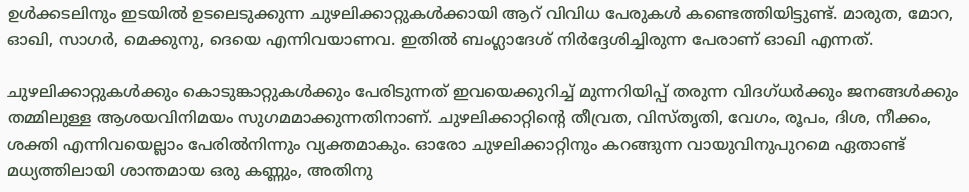ഉള്‍ക്കടലിനും ഇടയില്‍ ഉടലെടുക്കുന്ന ചുഴലിക്കാറ്റുകള്‍ക്കായി ആറ് വിവിധ പേരുകള്‍ കണ്ടെത്തിയിട്ടുണ്ട്. മാരുത, മോറ, ഓഖി, സാഗര്‍, മെക്കുനു, ദെയെ എന്നിവയാണവ. ഇതില്‍ ബംഗ്ലാദേശ് നിര്‍ദ്ദേശിച്ചിരുന്ന പേരാണ് ഓഖി എന്നത്.

ചുഴലിക്കാറ്റുകള്‍ക്കും കൊടുങ്കാറ്റുകള്‍ക്കും പേരിടുന്നത് ഇവയെക്കുറിച്ച് മുന്നറിയിപ്പ് തരുന്ന വിദഗ്ധര്‍ക്കും ജനങ്ങള്‍ക്കും തമ്മിലുള്ള ആശയവിനിമയം സുഗമമാക്കുന്നതിനാണ്. ചുഴലിക്കാറ്റിന്റെ തീവ്രത, വിസ്തൃതി, വേഗം, രൂപം, ദിശ, നീക്കം, ശക്തി എന്നിവയെല്ലാം പേരില്‍നിന്നും വ്യക്തമാകും. ഓരോ ചുഴലിക്കാറ്റിനും കറങ്ങുന്ന വായുവിനുപുറമെ ഏതാണ്ട് മധ്യത്തിലായി ശാന്തമായ ഒരു കണ്ണും, അതിനു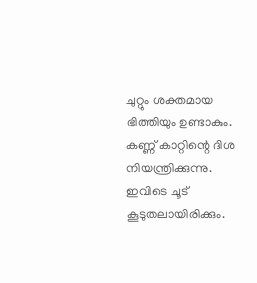ചുറ്റും ശക്തമായ ഭിത്തിയും ഉണ്ടാകും. കണ്ണ് കാറ്റിന്റെ ദിശ നിയന്ത്രിക്കുന്നു. ഇവിടെ ചൂട് കൂടുതലായിരിക്കും.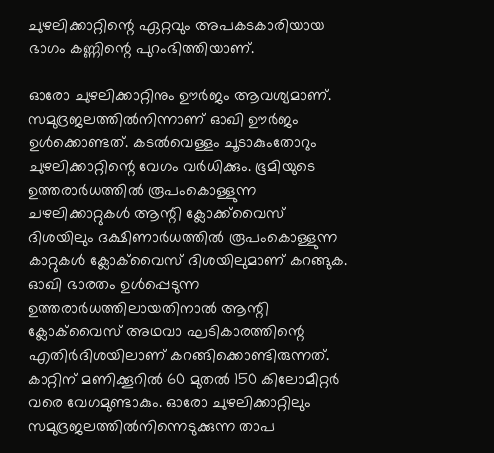ചുഴലിക്കാറ്റിന്റെ ഏറ്റവും അപകടകാരിയായ ഭാഗം കണ്ണിന്റെ പുറംഭിത്തിയാണ്.

ഓരോ ചുഴലിക്കാറ്റിനും ഊര്‍ജം ആവശ്യമാണ്. സമുദ്രജലത്തില്‍നിന്നാണ് ഓഖി ഊര്‍ജം ഉള്‍ക്കൊണ്ടത്. കടല്‍വെള്ളം ചൂടാകുംതോറും ചുഴലിക്കാറ്റിന്റെ വേഗം വര്‍ധിക്കും. ഭൂമിയുടെ ഉത്തരാര്‍ധത്തില്‍ രൂപംകൊള്ളുന്ന ചഴലിക്കാറ്റുകള്‍ ആന്റി ക്ലോക്ക്‌വൈസ് ദിശയിലും ദക്ഷിണാര്‍ധത്തില്‍ രൂപംകൊള്ളുന്ന കാറ്റുകള്‍ ക്ലോക്‌വൈസ് ദിശയിലുമാണ് കറങ്ങുക. ഓഖി ഭാരതം ഉള്‍പ്പെടുന്ന ഉത്തരാര്‍ധത്തിലായതിനാല്‍ ആന്റി ക്ലോക്‌വൈസ് അഥവാ ഘടികാരത്തിന്റെ എതിര്‍ദിശയിലാണ് കറങ്ങിക്കൊണ്ടിരുന്നത്. കാറ്റിന് മണിക്കൂറില്‍ 60 മുതല്‍ 150 കിലോമീറ്റര്‍ വരെ വേഗമുണ്ടാകും. ഓരോ ചുഴലിക്കാറ്റിലും സമുദ്രജലത്തില്‍നിന്നെടുക്കുന്ന താപ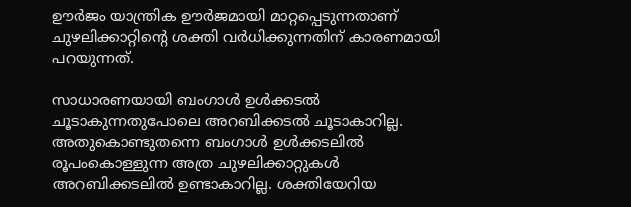ഊര്‍ജം യാന്ത്രിക ഊര്‍ജമായി മാറ്റപ്പെടുന്നതാണ് ചുഴലിക്കാറ്റിന്റെ ശക്തി വര്‍ധിക്കുന്നതിന് കാരണമായി പറയുന്നത്.

സാധാരണയായി ബംഗാള്‍ ഉള്‍ക്കടല്‍ ചൂടാകുന്നതുപോലെ അറബിക്കടല്‍ ചൂടാകാറില്ല. അതുകൊണ്ടുതന്നെ ബംഗാള്‍ ഉള്‍ക്കടലില്‍ രൂപംകൊള്ളുന്ന അത്ര ചുഴലിക്കാറ്റുകള്‍ അറബിക്കടലില്‍ ഉണ്ടാകാറില്ല. ശക്തിയേറിയ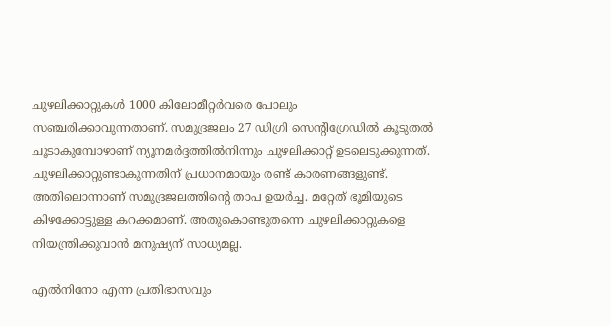ചുഴലിക്കാറ്റുകള്‍ 1000 കിലോമീറ്റര്‍വരെ പോലും സഞ്ചരിക്കാവുന്നതാണ്. സമുദ്രജലം 27 ഡിഗ്രി സെന്റിഗ്രേഡില്‍ കൂടുതല്‍ ചൂടാകുമ്പോഴാണ് ന്യൂനമര്‍ദ്ദത്തില്‍നിന്നും ചുഴലിക്കാറ്റ് ഉടലെടുക്കുന്നത്. ചുഴലിക്കാറ്റുണ്ടാകുന്നതിന് പ്രധാനമായും രണ്ട് കാരണങ്ങളുണ്ട്. അതിലൊന്നാണ് സമുദ്രജലത്തിന്റെ താപ ഉയര്‍ച്ച. മറ്റേത് ഭൂമിയുടെ കിഴക്കോട്ടുള്ള കറക്കമാണ്. അതുകൊണ്ടുതന്നെ ചുഴലിക്കാറ്റുകളെ നിയന്ത്രിക്കുവാന്‍ മനുഷ്യന് സാധ്യമല്ല.

എല്‍നിനോ എന്ന പ്രതിഭാസവും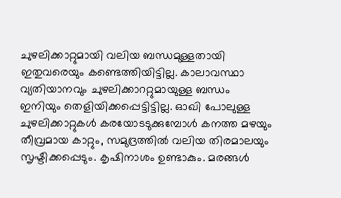ചുഴലിക്കാറ്റുമായി വലിയ ബന്ധമുള്ളതായി ഇതുവരെയും കണ്ടെത്തിയിട്ടില്ല. കാലാവസ്ഥാ വ്യതിയാനവും ചുഴലിക്കാററ്റുമായുള്ള ബന്ധം ഇനിയും തെളിയിക്കപ്പെട്ടിട്ടില്ല. ഓഖി പോലുള്ള ചുഴലിക്കാറ്റുകള്‍ കരയോടടുക്കുമ്പോള്‍ കനത്ത മഴയും തീവ്രമായ കാറ്റും, സമുദ്രത്തില്‍ വലിയ തിരമാലയും സൃഷ്ടിക്കപ്പെടും. കൃഷിനാശം ഉണ്ടാകും. മരങ്ങള്‍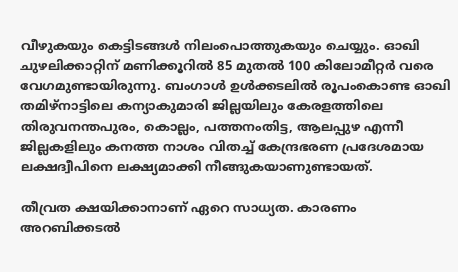വീഴുകയും കെട്ടിടങ്ങള്‍ നിലംപൊത്തുകയും ചെയ്യും. ഓഖി ചുഴലിക്കാറ്റിന് മണിക്കൂറില്‍ 85 മുതല്‍ 100 കിലോമീറ്റര്‍ വരെ വേഗമുണ്ടായിരുന്നു. ബംഗാള്‍ ഉള്‍ക്കടലില്‍ രൂപംകൊണ്ട ഓഖി തമിഴ്‌നാട്ടിലെ കന്യാകുമാരി ജില്ലയിലും കേരളത്തിലെ തിരുവനന്തപുരം, കൊല്ലം, പത്തനംതിട്ട, ആലപ്പുഴ എന്നീ ജില്ലകളിലും കനത്ത നാശം വിതച്ച് കേന്ദ്രഭരണ പ്രദേശമായ ലക്ഷദ്വീപിനെ ലക്ഷ്യമാക്കി നീങ്ങുകയാണുണ്ടായത്.

തീവ്രത ക്ഷയിക്കാനാണ് ഏറെ സാധ്യത. കാരണം അറബിക്കടല്‍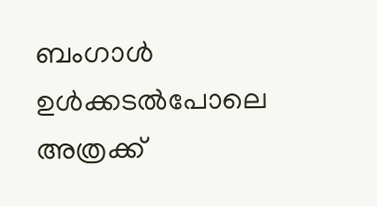ബംഗാള്‍ ഉള്‍ക്കടല്‍പോലെ അത്രക്ക്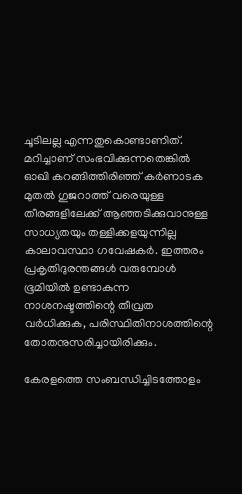ചൂടിലല്ല എന്നതുകൊണ്ടാണിത്. മറിച്ചാണ് സംഭവിക്കുന്നതെങ്കില്‍ ഓഖി കറങ്ങിത്തിരിഞ്ഞ് കര്‍ണാടക മുതല്‍ ഗുജറാത്ത് വരെയുള്ള തീരങ്ങളിലേക്ക് ആഞ്ഞടിക്കുവാനുള്ള സാധ്യതയും തള്ളിക്കളയുന്നില്ല കാലാവസ്ഥാ ഗവേഷകര്‍. ഇത്തരം പ്രകൃതിദുരന്തങ്ങള്‍ വരുമ്പോള്‍ ഭൂമിയില്‍ ഉണ്ടാകുന്ന നാശനഷ്ടത്തിന്റെ തീവ്രത വര്‍ധിക്കുക, പരിസ്ഥിതിനാശത്തിന്റെ തോതനുസരിച്ചായിരിക്കും.

കേരളത്തെ സംബന്ധിച്ചിടത്തോളം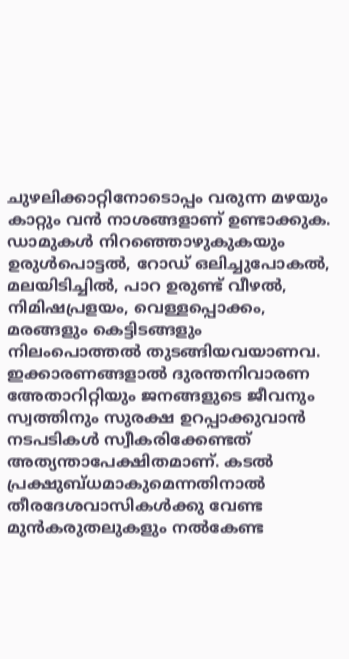ചുഴലിക്കാറ്റിനോടൊപ്പം വരുന്ന മഴയും കാറ്റും വന്‍ നാശങ്ങളാണ് ഉണ്ടാക്കുക. ഡാമുകള്‍ നിറഞ്ഞൊഴുകുകയും ഉരുള്‍പൊട്ടല്‍, റോഡ് ഒലിച്ചുപോകല്‍, മലയിടിച്ചില്‍, പാറ ഉരുണ്ട് വീഴല്‍, നിമിഷപ്രളയം, വെള്ളപ്പൊക്കം, മരങ്ങളും കെട്ടിടങ്ങളും നിലംപൊത്തല്‍ തുടങ്ങിയവയാണവ. ഇക്കാരണങ്ങളാല്‍ ദുരന്തനിവാരണ അേതാറിറ്റിയും ജനങ്ങളുടെ ജീവനും സ്വത്തിനും സുരക്ഷ ഉറപ്പാക്കുവാന്‍ നടപടികള്‍ സ്വീകരിക്കേണ്ടത് അത്യന്താപേക്ഷിതമാണ്. കടല്‍ പ്രക്ഷുബ്ധമാകുമെന്നതിനാല്‍ തീരദേശവാസികള്‍ക്കു വേണ്ട മുന്‍കരുതലുകളും നല്‍കേണ്ട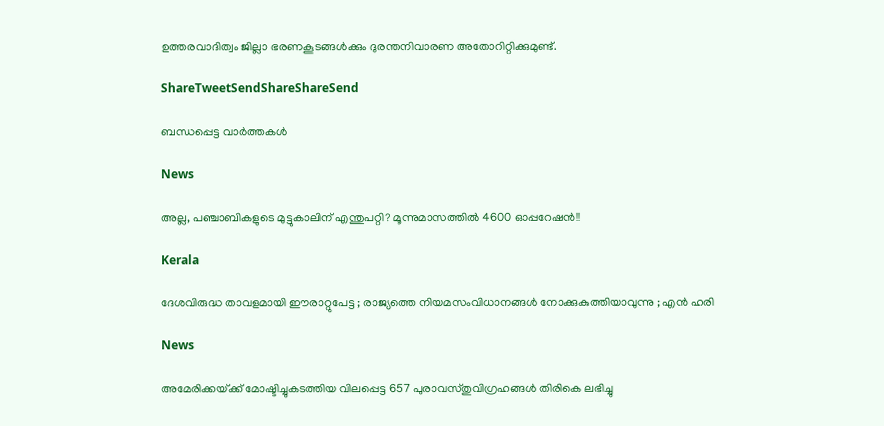ഉത്തരവാദിത്വം ജില്ലാ ഭരണകൂടങ്ങള്‍ക്കും ദുരന്തനിവാരണ അതോറിറ്റിക്കുമുണ്ട്.

ShareTweetSendShareShareSend

ബന്ധപ്പെട്ട വാര്‍ത്തകള്‍

News

അല്ല, പഞ്ചാബികളുടെ മുട്ടുകാലിന് എന്തുപറ്റി? മൂന്നുമാസത്തിൽ 4600 ഓപ്പറേഷൻ!!

Kerala

ദേശവിരുദ്ധ താവളമായി ഈരാറ്റുപേട്ട ; രാജ്യത്തെ നിയമസംവിധാനങ്ങൾ നോക്കുകുത്തിയാവുന്നു ; എൻ ഹരി

News

അമേരിക്കയ്‌ക്ക് മോഷ്ടിച്ചുകടത്തിയ വിലപ്പെട്ട 657 പുരാവസ്തുവിഗ്രഹങ്ങൾ തിരികെ ലഭിച്ചു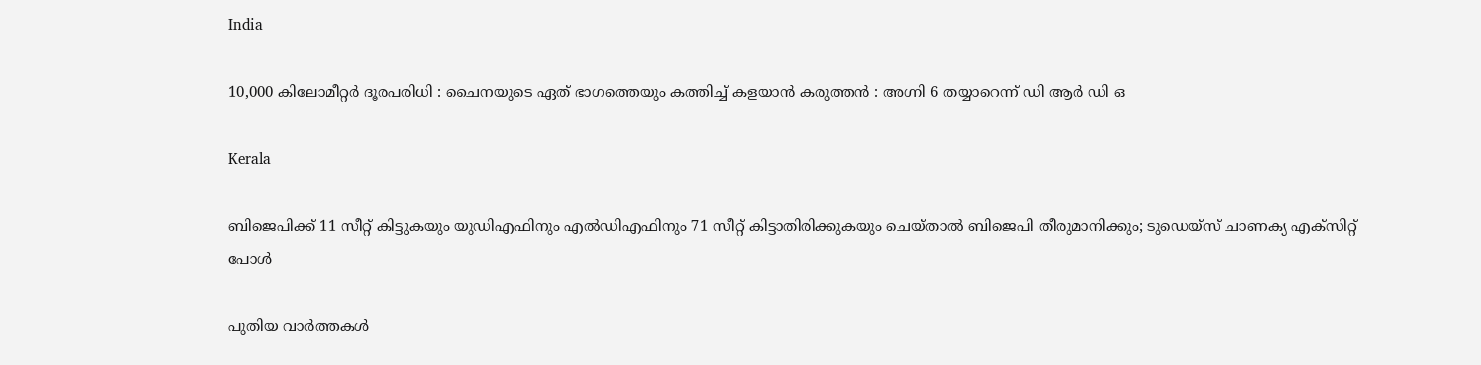India

10,000 കിലോമീറ്റർ ദൂരപരിധി : ചൈനയുടെ ഏത് ഭാഗത്തെയും കത്തിച്ച് കളയാൻ കരുത്തൻ : അഗ്നി 6 തയ്യാറെന്ന് ഡി ആർ ഡി ഒ

Kerala

ബിജെപിക്ക് 11 സീറ്റ് കിട്ടുകയും യുഡിഎഫിനും എല്‍ഡിഎഫിനും 71 സീറ്റ് കിട്ടാതിരിക്കുകയും ചെയ്താല്‍ ബിജെപി തീരുമാനിക്കും; ടുഡെയ്സ് ചാണക്യ എക്സിറ്റ് പോള്‍

പുതിയ വാര്‍ത്തകള്‍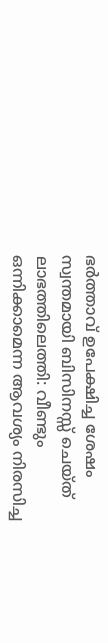ഭർത്താവ് ഉപേക്ഷിച്ച ശേഷം സ്വന്തമായി ബിസിനസ്സ് ചെയ്ത് ലാഭത്തിലെത്തി: വീണ്ടും ഒന്നിക്കാമെന്ന ആവശ്യം നിരസിച്ച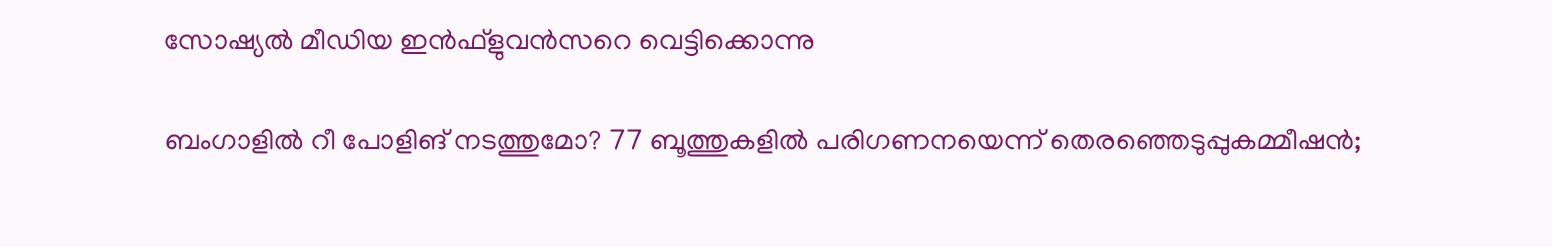സോഷ്യൽ മീഡിയ ഇൻഫ്ളുവൻസറെ വെട്ടിക്കൊന്നു

ബംഗാളിൽ റീ പോളിങ് നടത്തുമോ? 77 ബൂത്തുകളിൽ പരിഗണനയെന്ന് തെരഞ്ഞെടുപ്പുകമ്മീഷൻ;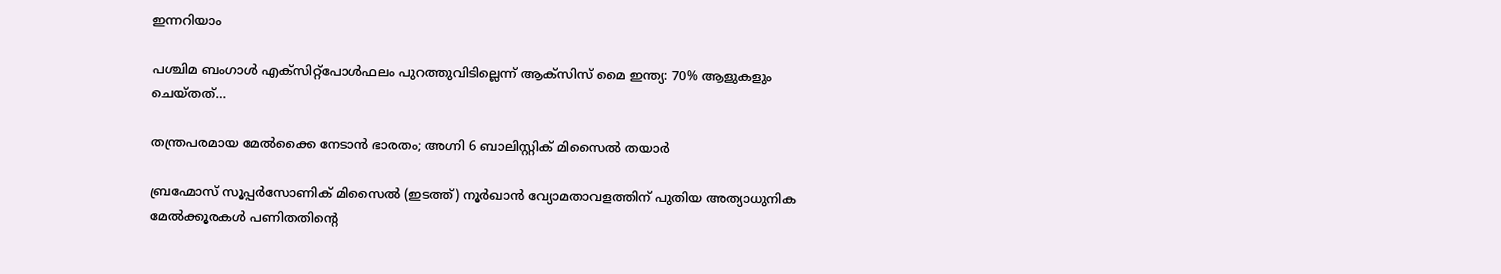ഇന്നറിയാം

പശ്ചിമ ബംഗാൾ എക്‌സിറ്റ്‌പോൾഫലം പുറത്തുവിടില്ലെന്ന് ആക്‌സിസ് മൈ ഇന്ത്യ: 70% ആളുകളും ചെയ്തത്…

തന്ത്രപരമായ മേൽക്കൈ നേടാൻ ഭാരതം; അഗ്നി 6 ബാലിസ്റ്റിക് മിസൈൽ തയാർ

ബ്രഹ്മോസ് സൂപ്പര്‍സോണിക് മിസൈല്‍ (ഇടത്ത്) നൂര്‍ഖാന്‍ വ്യോമതാവളത്തിന് പുതിയ അത്യാധുനിക മേല്‍ക്കൂരകള്‍ പണിതതിന്‍റെ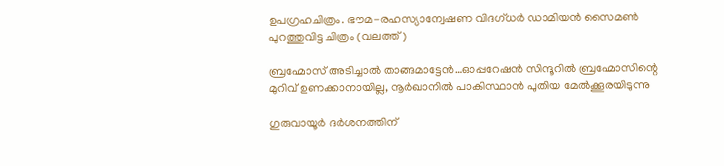ഉപഗ്രഹചിത്രം. ഭൗമ-രഹസ്യാന്വേഷണ വിദഗ്ധര്‍ ഡാമിയന്‍ സൈമണ്‍ പുറത്തുവിട്ട ചിത്രം (വലത്ത്)

ബ്രഹ്മോസ് അടിച്ചാല്‍ താങ്ങമാട്ടേന്‍…ഓപ്പറേഷന്‍ സിന്ദൂറില്‍ ബ്രഹ്മോസിന്റെ മുറിവ് ഉണക്കാനായില്ല, നൂര്‍ഖാനില്‍ പാകിസ്ഥാന്‍ പുതിയ മേല്‍ക്കൂരയിടുന്നു

ഗുരുവായൂർ ദർശനത്തിന്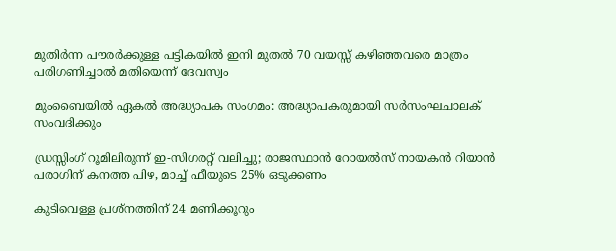മുതിർന്ന പൗരർക്കുള്ള പട്ടികയിൽ ഇനി മുതൽ 70 വയസ്സ് കഴിഞ്ഞവരെ മാത്രം പരിഗണിച്ചാൽ മതിയെന്ന് ദേവസ്വം

മുംബൈയിൽ ഏകല്‍ അദ്ധ്യാപക സംഗമം: അദ്ധ്യാപകരുമായി സര്‍സംഘചാലക് സംവദിക്കും

ഡ്രസ്സിംഗ് റൂമിലിരുന്ന് ഇ-സിഗരറ്റ് വലിച്ചു; രാജസ്ഥാൻ റോയൽസ് നായകൻ റിയാൻ പരാഗിന് കനത്ത പിഴ, മാച്ച് ഫീയുടെ 25% ഒടുക്കണം

കുടിവെള്ള പ്രശ്നത്തിന് 24 മണിക്കൂറും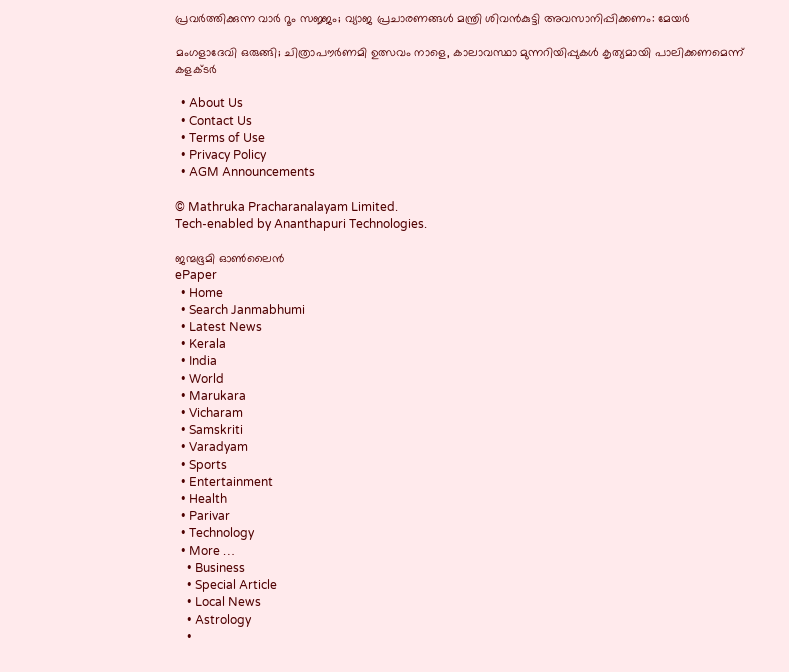പ്രവർത്തിക്കുന്ന വാർ റൂം സജ്ജം; വ്യാജ പ്രചാരണങ്ങൾ മന്ത്രി ശിവൻകുട്ടി അവസാനിപ്പിക്കണം: മേയർ

മംഗളാദേവി ഒരുങ്ങി; ചിത്രാപൗര്‍ണമി ഉത്സവം നാളെ, കാലാവസ്ഥാ മുന്നറിയിപ്പുകള്‍ കൃത്യമായി പാലിക്കണമെന്ന് കളക്ടര്‍

  • About Us
  • Contact Us
  • Terms of Use
  • Privacy Policy
  • AGM Announcements

© Mathruka Pracharanalayam Limited.
Tech-enabled by Ananthapuri Technologies.

ജന്മഭൂമി ഓണ്‍ലൈന്‍
ePaper
  • Home
  • Search Janmabhumi
  • Latest News
  • Kerala
  • India
  • World
  • Marukara
  • Vicharam
  • Samskriti
  • Varadyam
  • Sports
  • Entertainment
  • Health
  • Parivar
  • Technology
  • More …
    • Business
    • Special Article
    • Local News
    • Astrology
    •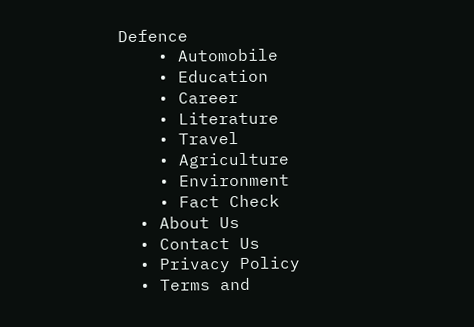Defence
    • Automobile
    • Education
    • Career
    • Literature
    • Travel
    • Agriculture
    • Environment
    • Fact Check
  • About Us
  • Contact Us
  • Privacy Policy
  • Terms and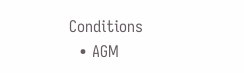Conditions
  • AGM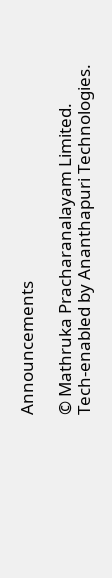Announcements

© Mathruka Pracharanalayam Limited.
Tech-enabled by Ananthapuri Technologies.